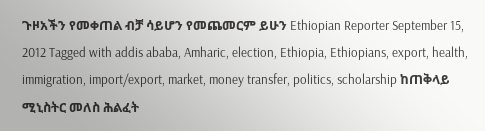ጉዞአችን የመቀጠል ብቻ ሳይሆን የመጨመርም ይሁን Ethiopian Reporter September 15, 2012 Tagged with addis ababa, Amharic, election, Ethiopia, Ethiopians, export, health, immigration, import/export, market, money transfer, politics, scholarship ከጠቅላይ ሚኒስትር መለስ ሕልፈት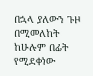በኋላ ያለውን ጉዞ በሚመለከት ከሁሉም በፊት የሚደቀነው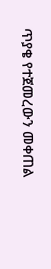ጥያቄ የተጀመረውን መቀጠል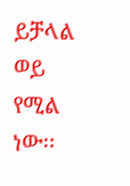ይቻላል ወይ የሚል ነው፡፡